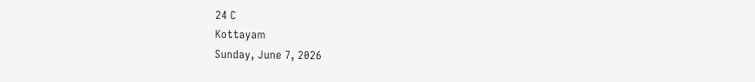24 C
Kottayam
Sunday, June 7, 2026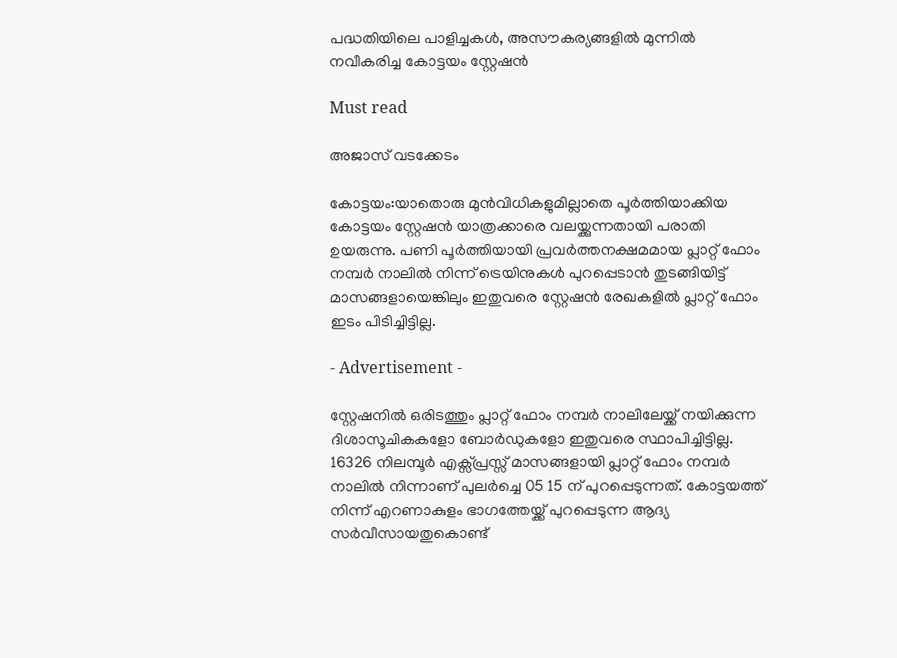പദ്ധതിയിലെ പാളിച്ചകൾ, അസൗകര്യങ്ങളിൽ മുന്നിൽ നവീകരിച്ച കോട്ടയം സ്റ്റേഷൻ

Must read

അജാസ് വടക്കേടം

കോട്ടയം:യാതൊരു മുൻവിധികളുമില്ലാതെ പൂർത്തിയാക്കിയ കോട്ടയം സ്റ്റേഷൻ യാത്രക്കാരെ വലയ്ക്കുന്നതായി പരാതി ഉയരുന്നു. പണി പൂർത്തിയായി പ്രവർത്തനക്ഷമമായ പ്ലാറ്റ് ഫോം നമ്പർ നാലിൽ നിന്ന് ട്രെയിനുകൾ പുറപ്പെടാൻ തുടങ്ങിയിട്ട് മാസങ്ങളായെങ്കിലും ഇതുവരെ സ്റ്റേഷൻ രേഖകളിൽ പ്ലാറ്റ് ഫോം ഇടം പിടിച്ചിട്ടില്ല.

- Advertisement -

സ്റ്റേഷനിൽ ഒരിടത്തും പ്ലാറ്റ് ഫോം നമ്പർ നാലിലേയ്ക്ക് നയിക്കുന്ന ദിശാസൂചികകളോ ബോർഡുകളോ ഇതുവരെ സ്ഥാപിച്ചിട്ടില്ല. 16326 നിലമ്പൂർ എക്സ്പ്രസ്സ്‌ മാസങ്ങളായി പ്ലാറ്റ് ഫോം നമ്പർ നാലിൽ നിന്നാണ് പുലർച്ചെ 05 15 ന് പുറപ്പെടുന്നത്. കോട്ടയത്ത് നിന്ന് എറണാകുളം ഭാഗത്തേയ്ക്ക് പുറപ്പെടുന്ന ആദ്യ സർവീസായതുകൊണ്ട്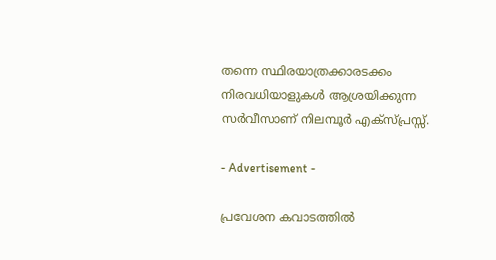തന്നെ സ്ഥിരയാത്രക്കാരടക്കം നിരവധിയാളുകൾ ആശ്രയിക്കുന്ന സർവീസാണ് നിലമ്പൂർ എക്സ്പ്രസ്സ്‌.

- Advertisement -

പ്രവേശന കവാടത്തിൽ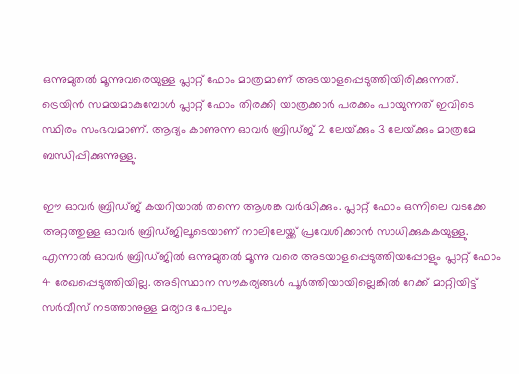ഒന്നുമുതൽ മൂന്നുവരെയുള്ള പ്ലാറ്റ് ഫോം മാത്രമാണ് അടയാളപ്പെടുത്തിയിരിക്കുന്നത്. ട്രെയിൻ സമയമാകുമ്പോൾ പ്ലാറ്റ് ഫോം തിരക്കി യാത്രക്കാർ പരക്കം പായുന്നത് ഇവിടെ സ്ഥിരം സംഭവമാണ്. ആദ്യം കാണുന്ന ഓവർ ബ്രിഡ്ജ് 2 ലേയ്‌ക്കും 3 ലേയ്‌ക്കും മാത്രമേ ബന്ധിപ്പിക്കുന്നുള്ളു.

ഈ ഓവർ ബ്രിഡ്ജ് കയറിയാൽ തന്നെ ആശങ്ക വർദ്ധിക്കും. പ്ലാറ്റ് ഫോം ഒന്നിലെ വടക്കേ അറ്റത്തുള്ള ഓവർ ബ്രിഡ്ജിലൂടെയാണ് നാലിലേയ്ക്ക് പ്രവേശിക്കാൻ സാധിക്കുകകയുള്ളു. എന്നാൽ ഓവർ ബ്രിഡ്ജിൽ ഒന്നുമുതൽ മൂന്നു വരെ അടയാളപ്പെടുത്തിയപ്പോളും പ്ലാറ്റ് ഫോം 4 രേഖപ്പെടുത്തിയില്ല. അടിസ്ഥാന സൗകര്യങ്ങൾ പൂർത്തിയായില്ലെങ്കിൽ റേക്ക് മാറ്റിയിട്ട് സർവീസ് നടത്താനുള്ള മര്യാദ പോലും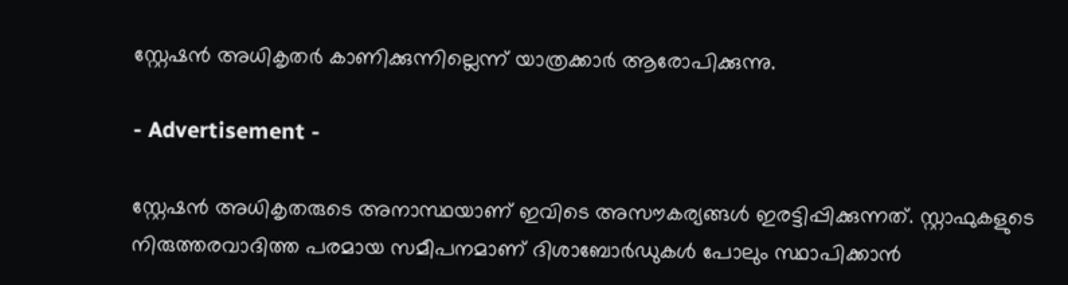സ്റ്റേഷൻ അധികൃതർ കാണിക്കുന്നില്ലെന്ന് യാത്രക്കാർ ആരോപിക്കുന്നു.

- Advertisement -

സ്റ്റേഷൻ അധികൃതരുടെ അനാസ്ഥയാണ് ഇവിടെ അസൗകര്യങ്ങൾ ഇരട്ടിപ്പിക്കുന്നത്. സ്റ്റാഫുകളുടെ നിരുത്തരവാദിത്ത പരമായ സമീപനമാണ് ദിശാബോർഡുകൾ പോലും സ്ഥാപിക്കാൻ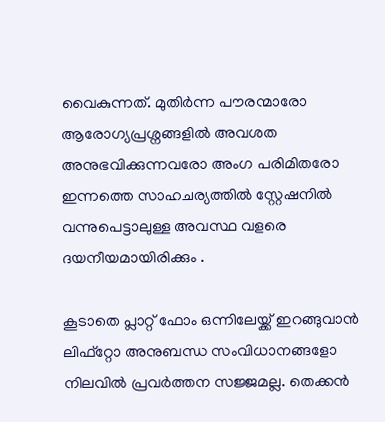വൈകുന്നത്. മുതിർന്ന പൗരന്മാരോ ആരോഗ്യപ്രശ്നങ്ങളിൽ അവശത അനുഭവിക്കുന്നവരോ അംഗ പരിമിതരോ ഇന്നത്തെ സാഹചര്യത്തിൽ സ്റ്റേഷനിൽ വന്നുപെട്ടാലുള്ള അവസ്ഥ വളരെ ദയനീയമായിരിക്കും .

കൂടാതെ പ്ലാറ്റ് ഫോം ഒന്നിലേയ്ക്ക് ഇറങ്ങുവാൻ ലിഫ്റ്റോ അനുബന്ധ സംവിധാനങ്ങളോ നിലവിൽ പ്രവർത്തന സജ്ജമല്ല. തെക്കൻ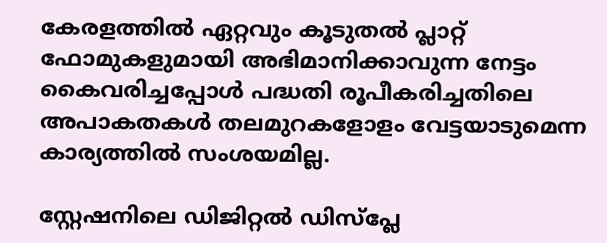കേരളത്തിൽ ഏറ്റവും കൂടുതൽ പ്ലാറ്റ് ഫോമുകളുമായി അഭിമാനിക്കാവുന്ന നേട്ടം കൈവരിച്ചപ്പോൾ പദ്ധതി രൂപീകരിച്ചതിലെ അപാകതകൾ തലമുറകളോളം വേട്ടയാടുമെന്ന കാര്യത്തിൽ സംശയമില്ല.

സ്റ്റേഷനിലെ ഡിജിറ്റൽ ഡിസ്പ്ലേ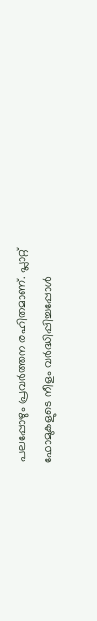പലപ്പോഴും പ്രവർത്തന രഹിതമാണ്. പ്ലാറ്റ് ഫോമുകളുടെ നീളം വർദ്ധിപ്പിച്ചപ്പോൾ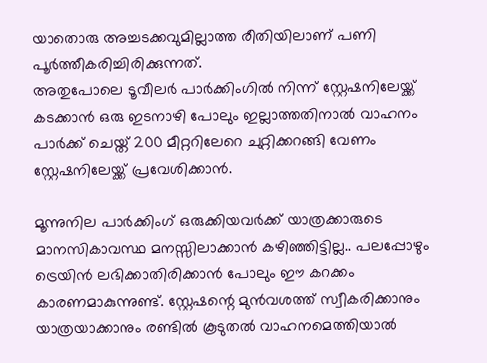യാതൊരു അച്ചടക്കവുമില്ലാത്ത രീതിയിലാണ് പണി പൂർത്തീകരിച്ചിരിക്കുന്നത്.
അതുപോലെ ടൂവീലർ പാർക്കിംഗിൽ നിന്ന് സ്റ്റേഷനിലേയ്ക്ക് കടക്കാൻ ഒരു ഇടനാഴി പോലും ഇല്ലാത്തതിനാൽ വാഹനം പാർക്ക് ചെയ്ത് 200 മീറ്ററിലേറെ ചുറ്റിക്കറങ്ങി വേണം സ്റ്റേഷനിലേയ്ക്ക് പ്രവേശിക്കാൻ.

മൂന്നുനില പാർക്കിംഗ് ഒരുക്കിയവർക്ക് യാത്രക്കാരുടെ മാനസികാവസ്ഥ മനസ്സിലാക്കാൻ കഴിഞ്ഞിട്ടില്ല.. പലപ്പോഴും ട്രെയിൻ ലഭിക്കാതിരിക്കാൻ പോലും ഈ കറക്കം കാരണമാകുന്നുണ്ട്. സ്റ്റേഷന്റെ മുൻവശത്ത് സ്വീകരിക്കാനും യാത്രയാക്കാനും രണ്ടിൽ കൂടുതൽ വാഹനമെത്തിയാൽ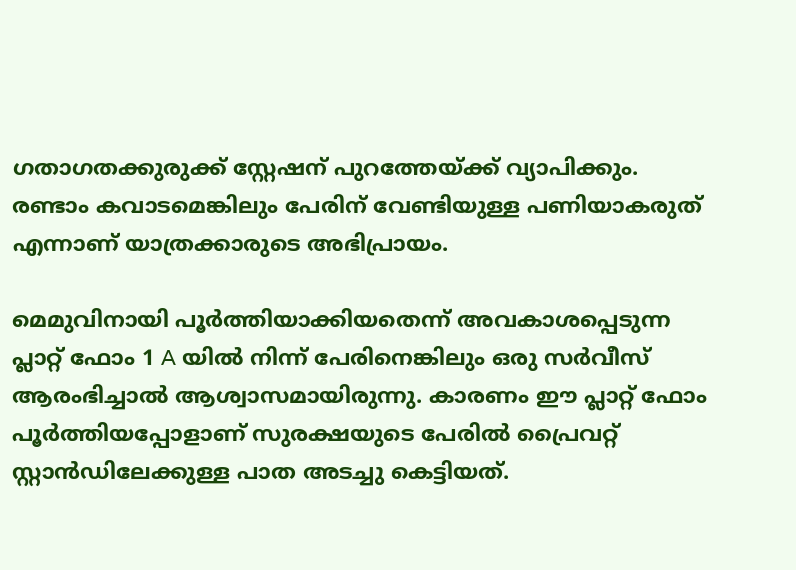ഗതാഗതക്കുരുക്ക് സ്റ്റേഷന് പുറത്തേയ്ക്ക് വ്യാപിക്കും. രണ്ടാം കവാടമെങ്കിലും പേരിന് വേണ്ടിയുള്ള പണിയാകരുത് എന്നാണ് യാത്രക്കാരുടെ അഭിപ്രായം.

മെമുവിനായി പൂർത്തിയാക്കിയതെന്ന് അവകാശപ്പെടുന്ന പ്ലാറ്റ് ഫോം 1 A യിൽ നിന്ന് പേരിനെങ്കിലും ഒരു സർവീസ് ആരംഭിച്ചാൽ ആശ്വാസമായിരുന്നു. കാരണം ഈ പ്ലാറ്റ് ഫോം പൂർത്തിയപ്പോളാണ് സുരക്ഷയുടെ പേരിൽ പ്രൈവറ്റ് സ്റ്റാൻഡിലേക്കുള്ള പാത അടച്ചു കെട്ടിയത്.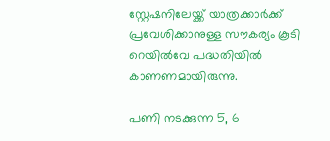സ്റ്റേഷനിലേയ്ക്ക് യാത്രക്കാർക്ക് പ്രവേശിക്കാനുള്ള സൗകര്യം കൂടി റെയിൽവേ പദ്ധതിയിൽ കാണണമായിരുന്നു.

പണി നടക്കുന്ന 5, 6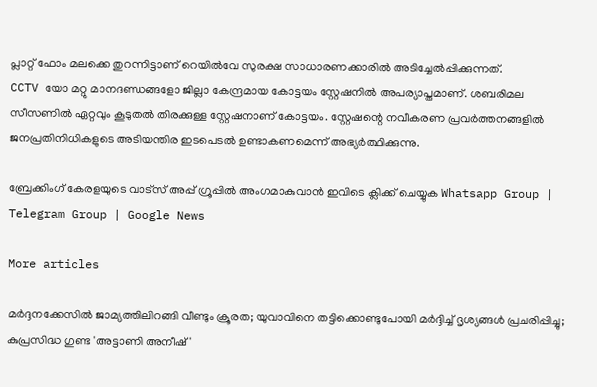പ്ലാറ്റ് ഫോം മലക്കെ തുറന്നിട്ടാണ് റെയിൽവേ സുരക്ഷ സാധാരണക്കാരിൽ അടിച്ചേൽപ്പിക്കുന്നത്.
CCTV യോ മറ്റു മാനദണ്ഡങ്ങളോ ജില്ലാ കേന്ദ്രമായ കോട്ടയം സ്റ്റേഷനിൽ അപര്യാപ്തമാണ്. ശബരിമല സീസണിൽ ഏറ്റവും കൂടുതൽ തിരക്കുള്ള സ്റ്റേഷനാണ് കോട്ടയം. സ്റ്റേഷന്റെ നവീകരണ പ്രവർത്തനങ്ങളിൽ ജനപ്രതിനിധികളുടെ അടിയന്തിര ഇടപെടൽ ഉണ്ടാകണമെന്ന് അഭ്യർത്ഥിക്കുന്നു.

ബ്രേക്കിംഗ് കേരളയുടെ വാട്സ് അപ്പ് ഗ്രൂപ്പിൽ അംഗമാകുവാൻ ഇവിടെ ക്ലിക്ക് ചെയ്യുക Whatsapp Group | Telegram Group | Google News

More articles

മർദ്ദനക്കേസിൽ ജാമ്യത്തിലിറങ്ങി വീണ്ടും ക്രൂരത; യുവാവിനെ തട്ടിക്കൊണ്ടുപോയി മർദ്ദിച്ച് ദൃശ്യങ്ങൾ പ്രചരിപ്പിച്ചു; കുപ്രസിദ്ധ ഗുണ്ട 'അട്ടാണി അനീഷ്'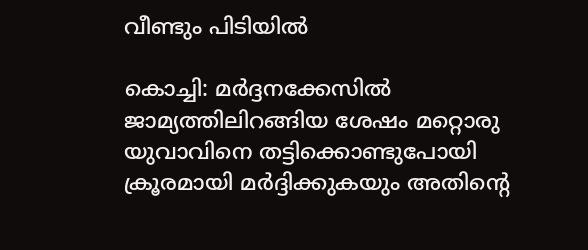വീണ്ടും പിടിയിൽ

കൊച്ചി: മർദ്ദനക്കേസിൽ ജാമ്യത്തിലിറങ്ങിയ ശേഷം മറ്റൊരു യുവാവിനെ തട്ടിക്കൊണ്ടുപോയി ക്രൂരമായി മർദ്ദിക്കുകയും അതിന്റെ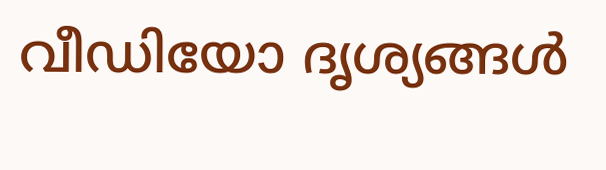വീഡിയോ ദൃശ്യങ്ങൾ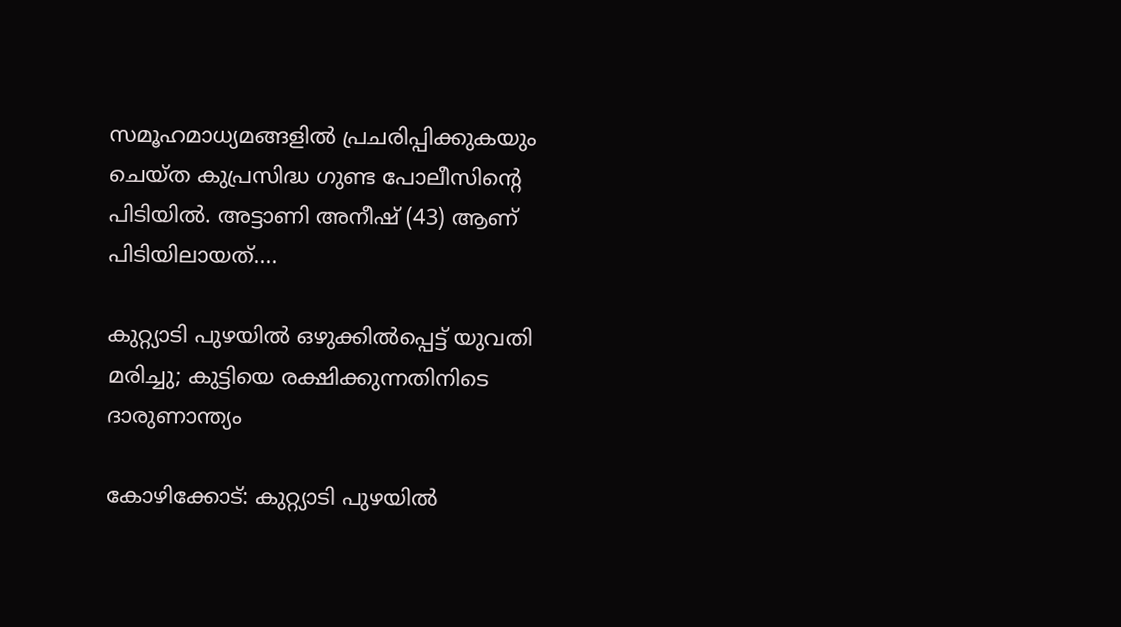സമൂഹമാധ്യമങ്ങളിൽ പ്രചരിപ്പിക്കുകയും ചെയ്ത കുപ്രസിദ്ധ ഗുണ്ട പോലീസിന്റെ പിടിയിൽ. അട്ടാണി അനീഷ് (43) ആണ് പിടിയിലായത്....

കുറ്റ്യാടി പുഴയിൽ ഒഴുക്കിൽപ്പെട്ട് യുവതി മരിച്ചു; കുട്ടിയെ രക്ഷിക്കുന്നതിനിടെ ദാരുണാന്ത്യം

കോഴിക്കോട്: കുറ്റ്യാടി പുഴയിൽ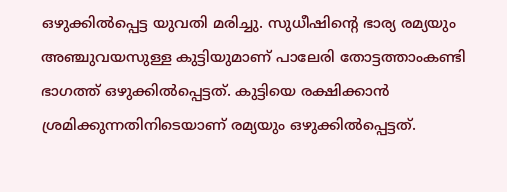ഒഴുക്കിൽപ്പെട്ട യുവതി മരിച്ചു. സുധീഷിന്റെ ഭാര്യ രമ്യയും അഞ്ചുവയസുള്ള കുട്ടിയുമാണ് പാലേരി തോട്ടത്താംകണ്ടി ഭാഗത്ത് ഒഴുക്കിൽപ്പെട്ടത്. കുട്ടിയെ രക്ഷിക്കാൻ ശ്രമിക്കുന്നതിനിടെയാണ് രമ്യയും ഒഴുക്കിൽപ്പെട്ടത്.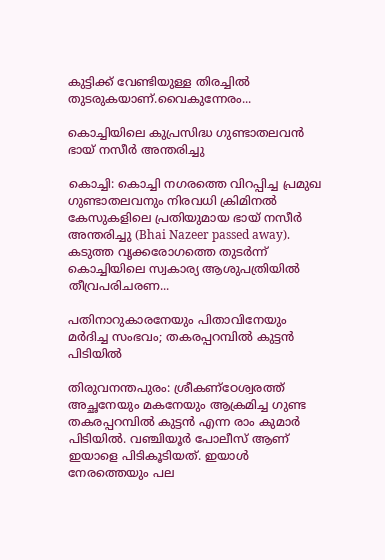കുട്ടിക്ക് വേണ്ടിയുള്ള തിരച്ചിൽ തുടരുകയാണ്.വൈകുന്നേരം...

കൊച്ചിയിലെ കുപ്രസിദ്ധ ഗുണ്ടാതലവൻ ഭായ് നസീർ അന്തരിച്ചു

കൊച്ചി: കൊച്ചി നഗരത്തെ വിറപ്പിച്ച പ്രമുഖ ഗുണ്ടാതലവനും നിരവധി ക്രിമിനൽ കേസുകളിലെ പ്രതിയുമായ ഭായ് നസീർ അന്തരിച്ചു (Bhai Nazeer passed away). കടുത്ത വൃക്കരോഗത്തെ തുടർന്ന് കൊച്ചിയിലെ സ്വകാര്യ ആശുപത്രിയിൽ തീവ്രപരിചരണ...

പതിനാറുകാരനേയും പിതാവിനേയും മർദിച്ച സംഭവം; തകരപ്പറമ്പിൽ കുട്ടൻ പിടിയിൽ

തിരുവനന്തപുരം: ശ്രീകണ്ഠേശ്വരത്ത് അച്ഛനേയും മകനേയും ആക്രമിച്ച ഗുണ്ട തകരപ്പറമ്പിൽ കുട്ടൻ എന്ന രാം കുമാർ പിടിയിൽ. വഞ്ചിയൂർ പോലീസ് ആണ് ഇയാളെ പിടികൂടിയത്. ഇയാൾ നേരത്തെയും പല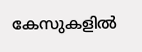കേസുകളിൽ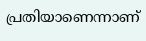പ്രതിയാണെന്നാണ്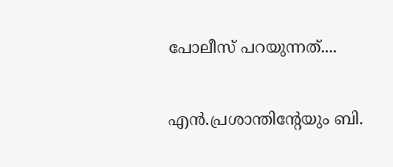പോലീസ് പറയുന്നത്....

എൻ.പ്രശാന്തിന്റേയും ബി.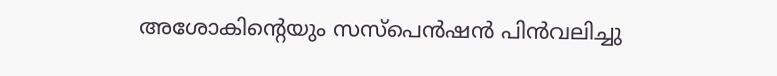അശോകിന്റെയും സസ്‌പെൻഷൻ പിൻവലിച്ചു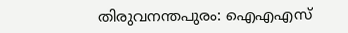തിരുവനന്തപുരം: ഐഎഎസ്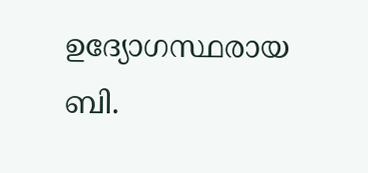ഉദ്യോഗസ്ഥരായ ബി.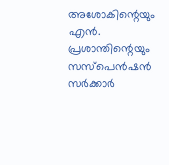അശോകിന്റെയും എൻ. പ്രശാന്തിന്റെയും സസ്പെൻഷൻ സർക്കാർ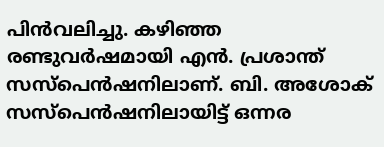പിൻവലിച്ചു. കഴിഞ്ഞ രണ്ടുവർഷമായി എൻ. പ്രശാന്ത് സസ്പെൻഷനിലാണ്. ബി. അശോക് സസ്പെൻഷനിലായിട്ട് ഒന്നര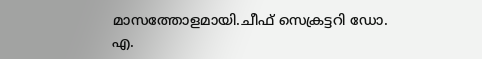മാസത്തോളമായി.ചീഫ് സെക്രട്ടറി ഡോ. എ.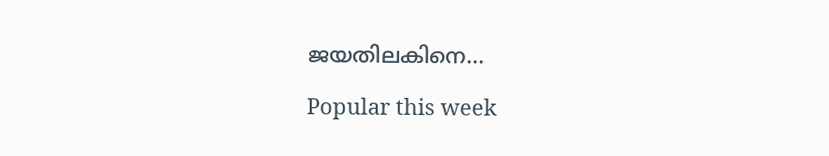ജയതിലകിനെ...

Popular this week